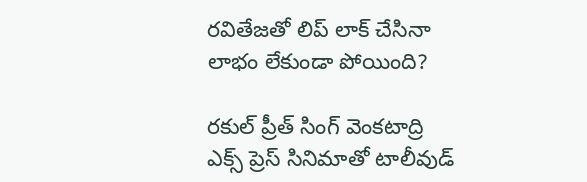రవితేజతో లిప్ లాక్ చేసినా లాభం లేకుండా పోయింది?

రకుల్ ప్రీత్ సింగ్ వెంకటాద్రి ఎక్స్ ప్రెస్ సినిమాతో టాలీవుడ్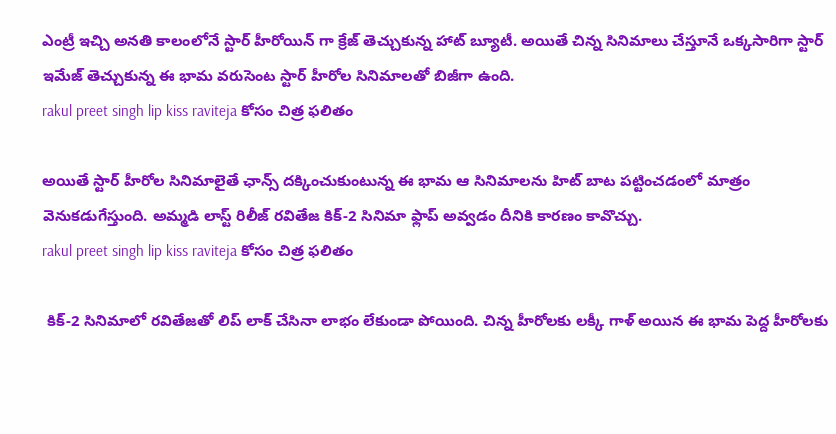ఎంట్రీ ఇచ్చి అనతి కాలంలోనే స్టార్ హీరోయిన్ గా క్రేజ్ తెచ్చుకున్న హాట్ బ్యూటీ. అయితే చిన్న సినిమాలు చేస్తూనే ఒక్కసారిగా స్టార్ ఇమేజ్ తెచ్చుకున్న ఈ భామ వరుసెంట స్టార్ హీరోల సినిమాలతో బిజీగా ఉంది.
rakul preet singh lip kiss raviteja కోసం చిత్ర ఫలితం

అయితే స్టార్ హీరోల సినిమాలైతే ఛాన్స్ దక్కించుకుంటున్న ఈ భామ ఆ సినిమాలను హిట్ బాట పట్టించడంలో మాత్రం వెనుకడుగేస్తుంది. అమ్మడి లాస్ట్ రిలీజ్ రవితేజ కిక్-2 సినిమా ఫ్లాప్ అవ్వడం దీనికి కారణం కావొచ్చు.
rakul preet singh lip kiss raviteja కోసం చిత్ర ఫలితం

 కిక్-2 సినిమాలో రవితేజతో లిప్ లాక్ చేసినా లాభం లేకుండా పోయింది. చిన్న హీరోలకు లక్కీ గాళ్ అయిన ఈ భామ పెద్ద హీరోలకు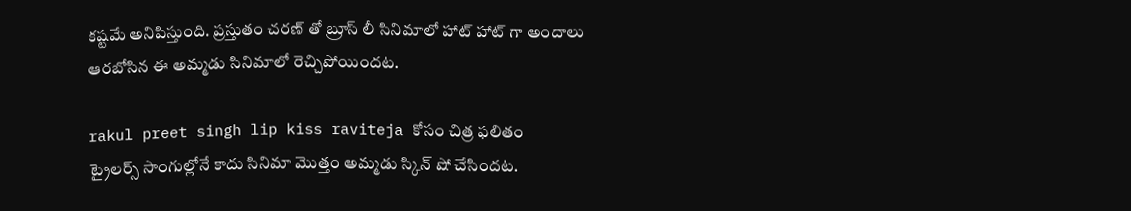కష్టమే అనిపిస్తుంది. ప్రస్తుతం చరణ్ తో బ్రూస్ లీ సినిమాలో హాట్ హాట్ గా అందాలు ఆరబోసిన ఈ అమ్మడు సినిమాలో రెచ్చిపోయిందట.

rakul preet singh lip kiss raviteja కోసం చిత్ర ఫలితం
ట్రైలర్స్ సాంగుల్లోనే కాదు సినిమా మొత్తం అమ్మడు స్కిన్ షో చేసిందట.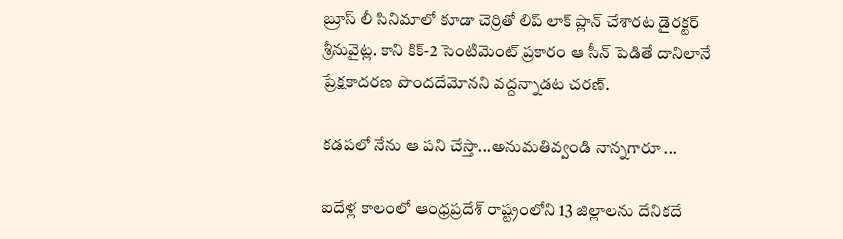బ్రూస్ లీ సినిమాలో కూడా చెర్రితో లిప్ లాక్ ప్లాన్ చేశారట డైరక్టర్ శ్రీనువైట్ల. కాని కిక్-2 సెంటిమెంట్ ప్రకారం ఆ సీన్ పెడితే దానిలానే ప్రేక్షకాదరణ పొందదేమోనని వద్దన్నాడట చరణ్.

కడపలో నేను ఆ పని చేస్తా...అనుమతివ్వండి నాన్నగారూ ...

ఐదేళ్ల కాలంలో ఆంధ్రప్రదేశ్ రాష్ట్రంలోని 13 జిల్లాలను దేనికదే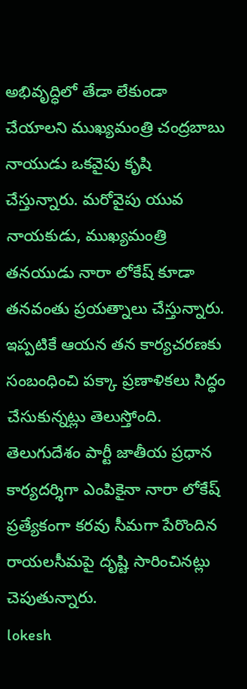అభివృద్ధిలో తేడా లేకుండా చేయాలని ముఖ్యమంత్రి చంద్రబాబు నాయుడు ఒకవైపు కృషి చేస్తున్నారు. మరోవైపు యువ నాయకుడు, ముఖ్యమంత్రి తనయుడు నారా లోకేష్ కూడా తనవంతు ప్రయత్నాలు చేస్తున్నారు. ఇప్పటికే ఆయన తన కార్యచరణకు సంబంధించి పక్కా ప్రణాళికలు సిద్ధం చేసుకున్నట్లు తెలుస్తోంది. తెలుగుదేశం పార్టీ జాతీయ ప్రధాన కార్యదర్శిగా ఎంపికైనా నారా లోకేష్ ప్రత్యేకంగా కరవు సీమగా పేరొందిన రాయలసీమపై దృష్టి సారించినట్లు చెపుతున్నారు.
lokesh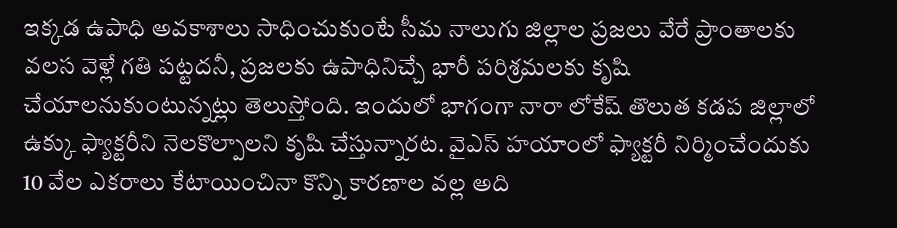ఇక్కడ ఉపాధి అవకాశాలు సాధించుకుంటే సీమ నాలుగు జిల్లాల ప్రజలు వేరే ప్రాంతాలకు వలస వెళ్లే గతి పట్టదనీ, ప్రజలకు ఉపాధినిచ్చే భారీ పరిశ్రమలకు కృషి చేయాలనుకుంటున్నట్లు తెలుస్తోంది. ఇందులో భాగంగా నారా లోకేష్ తొలుత కడప జిల్లాలో ఉక్కు ఫ్యాక్టరీని నెలకొల్పాలని కృషి చేస్తున్నారట. వైఎస్ హయాంలో ఫ్యాక్టరీ నిర్మించేందుకు 10 వేల ఎకరాలు కేటాయించినా కొన్ని కారణాల వల్ల అది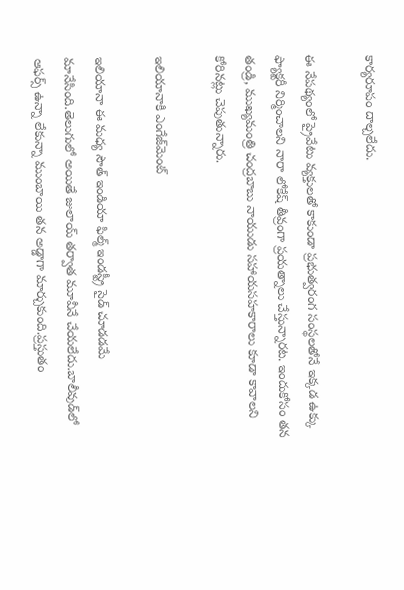కార్యరూపం దాల్చలేదు.

ఈ నేపథ్యంలో ప్రైవేటు వ్యక్తులతో కాకుండా ప్రభుత్వరంగ సంస్థలతోనే ఇక్కడ ఉక్కు ఫ్యాక్టరీ నిర్మించాలని నారా లోకేష్ తీవ్రంగా ప్రయత్నాలు చేస్తున్నారట. ఇందుకోసం తన తండ్రి, ముఖ్యమంత్రి చంద్రబాబు నాయుడు సహాయసహకారాలు కూడా కావాలని కోరినట్లు చెపుతున్నారు.

ఇలియానాకి ఎంగేజ్‌మెంట్

ఇలియానా ఈ మధ్య సౌత్‌ ఇండియా ఫిల్మ్‌ ఇండస్ట్రీ సైడ్ చూడడమే మానేసింది.తెలుగులో అయితే జులాయ్‌ తర్వాత మూవీనే చేయలేదు.బాలీవుడ్‌లో ఆఫర్స్‌ ఉన్నా లేకున్నా ముంబాయి తన అడ్డాగా మార్చుకుంది.ప్రస్తుతం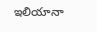ఇలియానా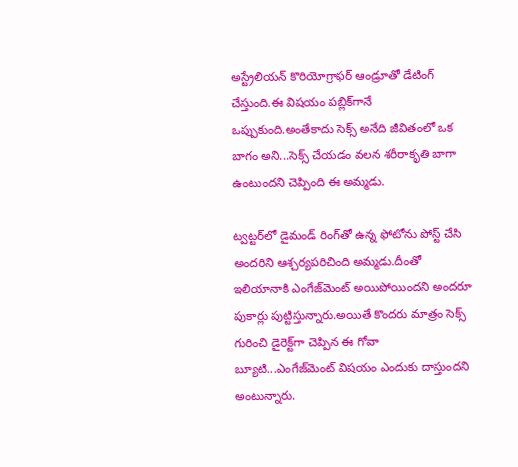అస్ట్రేలియన్‌ కొరియోగ్రాఫర్‌ ఆండ్రూతో డేటింగ్‌ చేస్తుంది.ఈ విషయం పబ్లిక్‌గానే ఒప్పుకుంది.అంతేకాదు సెక్స్‌ అనేది జీవితంలో ఒక బాగం అని...సెక్స్‌ చేయడం వలన శరీరాకృతి బాగా ఉంటుందని చెప్పింది ఈ అమ్మడు.

ట్వట్టర్‌లో డైమండ్ రింగ్‌తో ఉన్న ఫోటోను పోస్ట్ చేసి అందరిని ఆశ్చర్యపరిచింది అమ్మడు.దీంతో ఇలియానాకి ఎంగేజ్‌మెంట్ అయిపోయిందని అందరూ పుకార్లు పుట్టిస్తున్నారు.అయితే కొందరు మాత్రం సెక్స్‌ గురించి డైరెక్ట్‌గా చెప్పిన ఈ గోవా బ్యూటి...ఎంగేజ్‌మెంట్ విషయం ఎందుకు దాస్తుందని అంటున్నారు.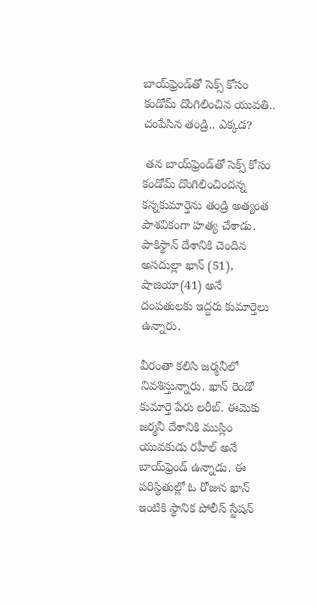బాయ్‌ఫ్రెండ్‌తో సెక్స్ కోసం కండోమ్ దొంగిలించిన యువతి.. చంపేసిన తండ్రి.. ఎక్కడ?

 తన బాయ్‌ఫ్రెండ్‌తో సెక్స్ కోసం కండోమ్ దొంగిలించిందన్న కన్నకుమార్తెను తండ్రి అత్యంత పాశవికంగా హత్య చేశాడు. పాకిస్థాన్‌ దేశానికి చెందిన అసదుల్లా ఖాన్ (51), షాజియా(41) అనే దంపతులకు ఇద్దరు కుమార్తెలు ఉన్నారు.

వీరంతా కలిసి జర్మనీలో నివశిస్తున్నారు. ఖాన్ రెండో కుమార్తె పేరు లరీబ్. ఈమెకు జర్మనీ దేశానికి ముస్లిం యువకుడు రహీల్ అనే బాయ్‌ఫ్రెండ్ ఉన్నాడు. ఈ పరిస్థితుల్లో ఓ రోజున ఖాన్ ఇంటికి స్థానిక పోలీస్ స్టేషన్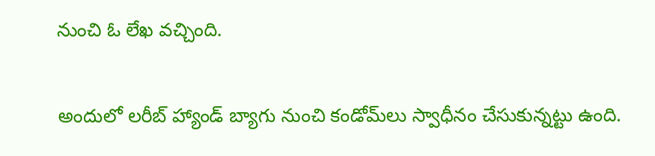నుంచి ఓ లేఖ వచ్చింది.

అందులో లరీబ్ హ్యాండ్ బ్యాగు నుంచి కండోమ్‌లు స్వాధీనం చేసుకున్నట్టు ఉంది.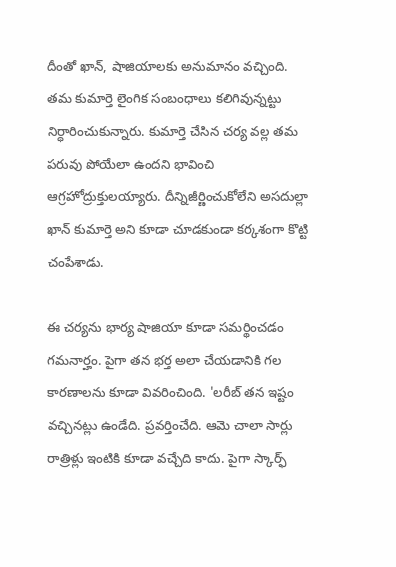దీంతో ఖాన్, షాజియాలకు అనుమానం వచ్చింది. తమ కుమార్తె లైంగిక సంబంధాలు కలిగివున్నట్టు నిర్ధారించుకున్నారు. కుమార్తె చేసిన చర్య వల్ల తమ పరువు పోయేలా ఉందని భావించి ఆగ్రహోద్రుక్తులయ్యారు. దీన్నిజీర్ణించుకోలేని అసదుల్లా ఖాన్ కుమార్తె అని కూడా చూడకుండా కర్కశంగా కొట్టి చంపేశాడు.

ఈ చర్యను భార్య షాజియా కూడా సమర్థించడం గమనార్హం. పైగా తన భర్త అలా చేయడానికి గల కారణాలను కూడా వివరించింది. 'లరీబ్ తన ఇష్టం వచ్చినట్లు ఉండేది. ప్రవర్తించేది. ఆమె చాలా సార్లు రాత్రిళ్లు ఇంటికి కూడా వచ్చేది కాదు. పైగా స్కార్ఫ్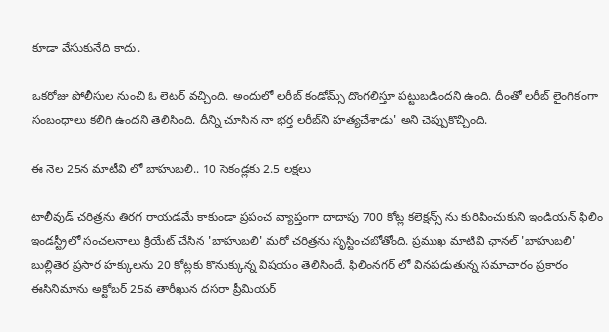కూడా వేసుకునేది కాదు.

ఒకరోజు పోలీసుల నుంచి ఓ లెటర్ వచ్చింది. అందులో లరీబ్ కండోమ్స్ దొంగలిస్తూ పట్టుబడిందని ఉంది. దీంతో లరీబ్ లైంగికంగా సంబంధాలు కలిగి ఉందని తెలిసింది. దీన్ని చూసిన నా భర్త లరీబ్‌ని హత్యచేశాడు' అని చెప్పుకొచ్చింది.

ఈ నెల 25న మాటీవి లో బాహుబలి.. 10 సెకండ్లకు 2.5 లక్షలు

టాలీవుడ్ చరిత్రను తిరగ రాయడమే కాకుండా ప్రపంచ వ్యాప్తంగా దాదాపు 700 కోట్ల కలెక్షన్స్ ను కురిపించుకుని ఇండియన్ ఫిలిం ఇండస్ట్రీలో సంచలనాలు క్రియేట్ చేసిన 'బాహుబలి' మరో చరిత్రను సృస్టించబోతోంది. ప్రముఖ మాటివి ఛానల్ 'బాహుబలి' బుల్లితెర ప్రసార హక్కులను 20 కోట్లకు కొనుక్కున్న విషయం తెలిసిందే. ఫిలింనగర్ లో వినపడుతున్న సమాచారం ప్రకారం ఈసినిమాను అక్టోబర్ 25వ తారీఖున దసరా ప్రీమియర్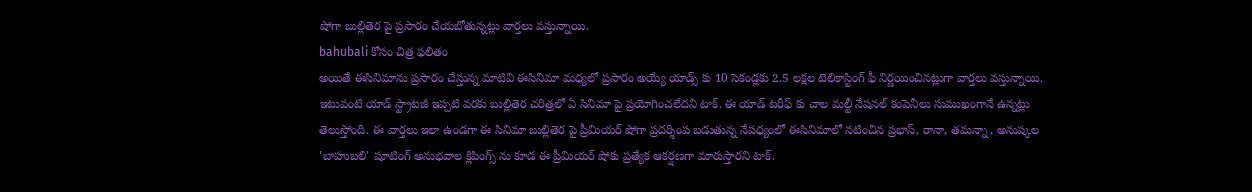షోగా బుల్లితెర పై ప్రసారం చేయబోతున్నట్లు వార్తలు వస్తున్నాయి.
bahubali కోసం చిత్ర ఫలితం
అయితే ఈసినిమాను ప్రసారం చేస్తున్న మాటివి ఈసినిమా మధ్యలో ప్రసారం అయ్యే యాడ్స్ కు 10 సెకండ్లకు 2.5 లక్షల టెలికాస్టింగ్ ఫీ నిర్ణయించినట్లుగా వార్తలు వస్తున్నాయి. ఇటువంటి యాడ్ స్ట్రాటజీ ఇప్పటి వరకు బుల్లితెర చరిత్రలో ఏ సినిమా పై ప్రయోగించలేదని టాక్. ఈ యాడ్ టరీఫ్ కు చాల మల్టీ నేషనల్ కంపెనీలు సుముఖంగానే ఉన్నట్లు తెలుస్తోంది. ఈ వార్తలు ఇలా ఉండగా ఈ సినిమా బుల్లితెర పై ప్రీమియర్ షోగా ప్రదర్శింప బడుతున్న నేపధ్యంలో ఈసినిమాలో నటించిన ప్రభాస్, రానా, తమన్నా, అనుష్కల 'బాహుబలి' షూటింగ్ అనుభవాల క్లిపింగ్స్ ను కూడ ఈ ప్రీమియర్ షోకు ప్రత్యేక ఆకర్షణగా మారుస్తారని టాక్.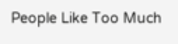People Like Too Much